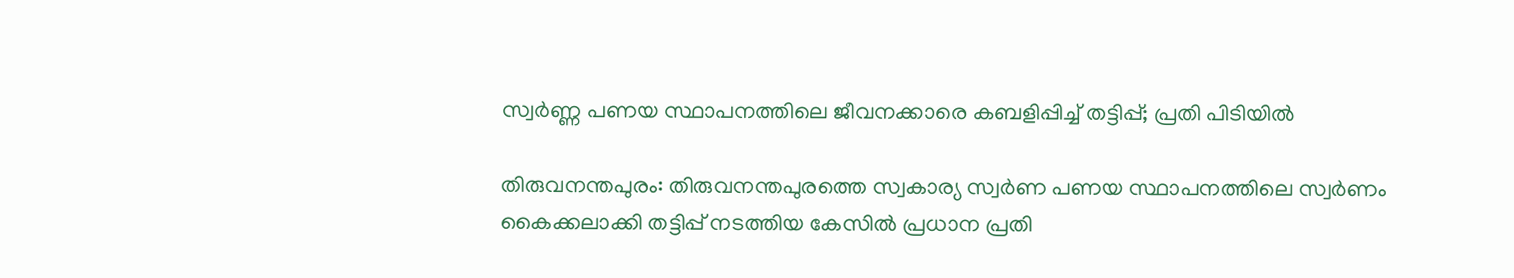സ്വർണ്ണ പണയ സ്ഥാപനത്തിലെ ജീവനക്കാരെ കബളിപ്പിച്ച് തട്ടിപ്പ്; പ്രതി പിടിയിൽ

തിരുവനന്തപുരം: തിരുവനന്തപുരത്തെ സ്വകാര്യ സ്വര്‍ണ പണയ സ്ഥാപനത്തിലെ സ്വര്‍ണം കൈക്കലാക്കി തട്ടിപ്പ് നടത്തിയ കേസില്‍ പ്രധാന പ്രതി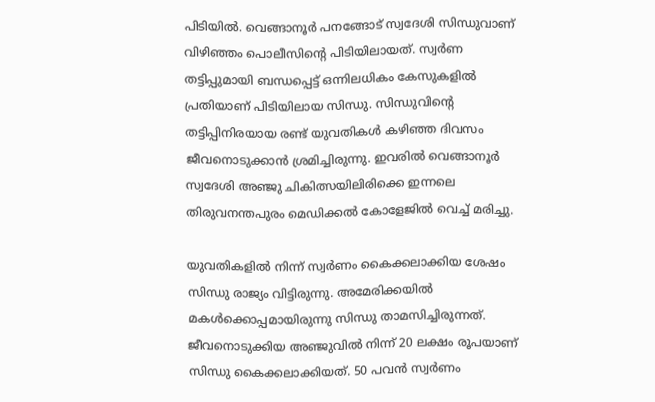പിടിയില്‍. വെങ്ങാനൂര്‍ പനങ്ങോട് സ്വദേശി സിന്ധുവാണ് വിഴിഞ്ഞം പൊലീസിന്റെ പിടിയിലായത്. സ്വര്‍ണ തട്ടിപ്പുമായി ബന്ധപ്പെട്ട് ഒന്നിലധികം കേസുകളില്‍ പ്രതിയാണ് പിടിയിലായ സിന്ധു. സിന്ധുവിന്റെ തട്ടിപ്പിനിരയായ രണ്ട് യുവതികള്‍ കഴിഞ്ഞ ദിവസം ജീവനൊടുക്കാന്‍ ശ്രമിച്ചിരുന്നു. ഇവരില്‍ വെങ്ങാനൂര്‍ സ്വദേശി അഞ്ജു ചികിത്സയിലിരിക്കെ ഇന്നലെ തിരുവനന്തപുരം മെഡിക്കല്‍ കോളേജില്‍ വെച്ച് മരിച്ചു.

യുവതികളില്‍ നിന്ന് സ്വര്‍ണം കൈക്കലാക്കിയ ശേഷം സിന്ധു രാജ്യം വിട്ടിരുന്നു. അമേരിക്കയില്‍ മകള്‍ക്കൊപ്പമായിരുന്നു സിന്ധു താമസിച്ചിരുന്നത്. ജീവനൊടുക്കിയ അഞ്ജുവില്‍ നിന്ന് 20 ലക്ഷം രൂപയാണ് സിന്ധു കൈക്കലാക്കിയത്. 50 പവന്‍ സ്വര്‍ണം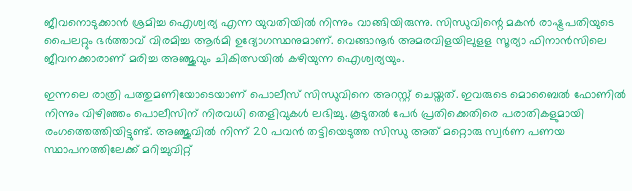ജീവനൊടുക്കാന്‍ ശ്രമിച്ച ഐശ്വര്യ എന്ന യുവതിയില്‍ നിന്നും വാങ്ങിയിരുന്നു. സിന്ധുവിന്റെ മകന്‍ രാഷ്ട്രപതിയുടെ പൈലറ്റും ഭര്‍ത്താവ് വിരമിച്ച ആര്‍മി ഉദ്യോഗസ്ഥനുമാണ്. വെങ്ങാനൂര്‍ അമരവിളയിലുളള സൂര്യാ ഫിനാന്‍സിലെ ജീവനക്കാരാണ് മരിച്ച അഞ്ജുവും ചികിത്സയിൽ കഴിയുന്ന ഐശ്വര്യയും.

ഇന്നലെ രാത്രി പത്തുമണിയോടെയാണ് പൊലീസ് സിന്ധുവിനെ അറസ്റ്റ് ചെയ്തത്. ഇവരുടെ മൊബൈല്‍ ഫോണില്‍ നിന്നും വിഴിഞ്ഞം പൊലീസിന് നിരവധി തെളിവുകള്‍ ലഭിച്ചു. കൂടുതല്‍ പേര്‍ പ്രതിക്കെതിരെ പരാതികളുമായി രംഗത്തെത്തിയിട്ടുണ്ട്. അഞ്ജുവില്‍ നിന്ന് 20 പവന്‍ തട്ടിയെടുത്ത സിന്ധു അത് മറ്റൊരു സ്വര്‍ണ പണയ സ്ഥാപനത്തിലേക്ക് മറിച്ചുവിറ്റ്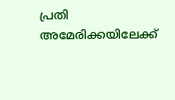പ്രതി അമേരിക്കയിലേക്ക്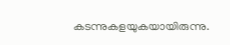കടന്നുകളയുകയായിരുന്നു.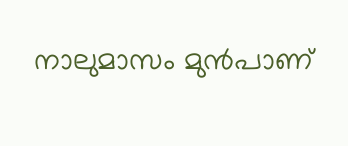നാലുമാസം മുന്‍പാണ്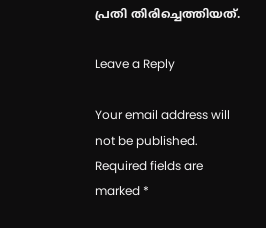പ്രതി തിരിച്ചെത്തിയത്.

Leave a Reply

Your email address will not be published. Required fields are marked *